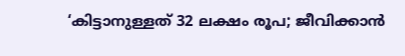‘കിട്ടാനുള്ളത് 32 ലക്ഷം രൂപ; ജീവിക്കാന്‍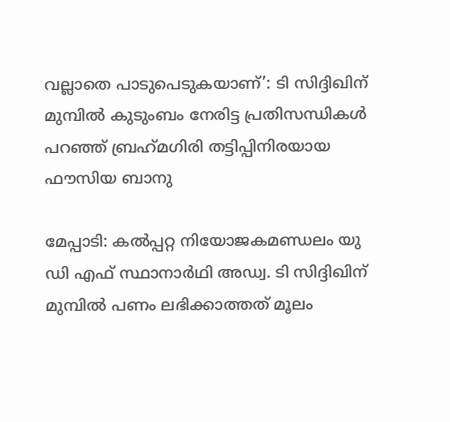വല്ലാതെ പാടുപെടുകയാണ്’: ടി സിദ്ദിഖിന് മുമ്പില്‍ കുടുംബം നേരിട്ട പ്രതിസന്ധികള്‍ പറഞ്ഞ് ബ്രഹ്‌മഗിരി തട്ടിപ്പിനിരയായ ഫൗസിയ ബാനു

മേപ്പാടി: കല്‍പ്പറ്റ നിയോജകമണ്ഡലം യു ഡി എഫ് സ്ഥാനാര്‍ഥി അഡ്വ. ടി സിദ്ദിഖിന് മുമ്പില്‍ പണം ലഭിക്കാത്തത് മൂലം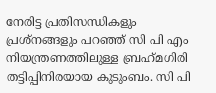നേരിട്ട പ്രതിസന്ധികളും പ്രശ്‌നങ്ങളും പറഞ്ഞ് സി പി എം നിയന്ത്രണത്തിലുള്ള ബ്രഹ്‌മഗിരി തട്ടിപ്പിനിരയായ കുടുംബം. സി പി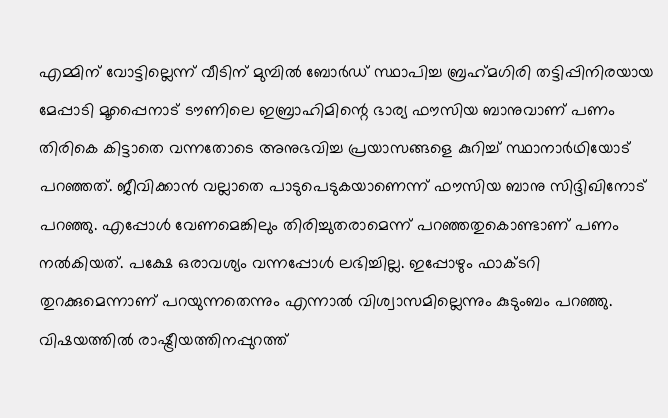എമ്മിന് വോട്ടില്ലെന്ന് വീടിന് മുമ്പില്‍ ബോര്‍ഡ് സ്ഥാപിച്ച ബ്രഹ്‌മഗിരി തട്ടിപ്പിനിരയായ മേപ്പാടി മൂപ്പൈനാട് ടൗണിലെ ഇബ്രാഹിമിന്റെ ഭാര്യ ഫൗസിയ ബാനുവാണ് പണം തിരികെ കിട്ടാതെ വന്നതോടെ അനുഭവിച്ച പ്രയാസങ്ങളെ കുറിച്ച് സ്ഥാനാര്‍ഥിയോട് പറഞ്ഞത്. ജീവിക്കാന്‍ വല്ലാതെ പാടുപെടുകയാണെന്ന് ഫൗസിയ ബാനു സിദ്ദിഖിനോട് പറഞ്ഞു. എപ്പോള്‍ വേണമെങ്കിലും തിരിച്ചുതരാമെന്ന് പറഞ്ഞതുകൊണ്ടാണ് പണം നല്‍കിയത്. പക്ഷേ ഒരാവശ്യം വന്നപ്പോള്‍ ലഭിച്ചില്ല. ഇപ്പോഴും ഫാക്ടറി തുറക്കുമെന്നാണ് പറയുന്നതെന്നും എന്നാല്‍ വിശ്വാസമില്ലെന്നും കുടുംബം പറഞ്ഞു. വിഷയത്തില്‍ രാഷ്ട്രീയത്തിനപ്പുറത്ത്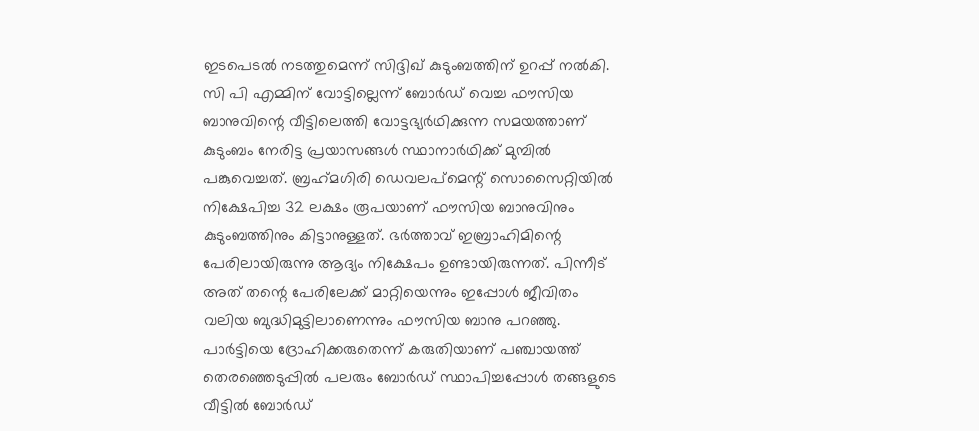ഇടപെടല്‍ നടത്തുമെന്ന് സിദ്ദിഖ് കുടുംബത്തിന് ഉറപ്പ് നല്‍കി. സി പി എമ്മിന് വോട്ടില്ലെന്ന് ബോര്‍ഡ് വെച്ച ഫൗസിയ ബാനുവിന്റെ വീട്ടിലെത്തി വോട്ടഭ്യര്‍ഥിക്കുന്ന സമയത്താണ് കുടുംബം നേരിട്ട പ്രയാസങ്ങള്‍ സ്ഥാനാര്‍ഥിക്ക് മുമ്പില്‍ പങ്കുവെച്ചത്. ബ്രഹ്‌മഗിരി ഡെവലപ്‌മെന്റ് സൊസൈറ്റിയില്‍ നിക്ഷേപിച്ച 32 ലക്ഷം രൂപയാണ് ഫൗസിയ ബാനുവിനും കുടുംബത്തിനും കിട്ടാനുള്ളത്. ഭര്‍ത്താവ് ഇബ്രാഹിമിന്റെ പേരിലായിരുന്നു ആദ്യം നിക്ഷേപം ഉണ്ടായിരുന്നത്. പിന്നീട് അത് തന്റെ പേരിലേക്ക് മാറ്റിയെന്നും ഇപ്പോള്‍ ജീവിതം വലിയ ബുദ്ധിമുട്ടിലാണെന്നും ഫൗസിയ ബാനു പറഞ്ഞു. പാര്‍ട്ടിയെ ദ്രോഹിക്കരുതെന്ന് കരുതിയാണ് പഞ്ചായത്ത് തെരഞ്ഞെടുപ്പില്‍ പലരും ബോര്‍ഡ് സ്ഥാപിച്ചപ്പോള്‍ തങ്ങളുടെ വീട്ടില്‍ ബോര്‍ഡ്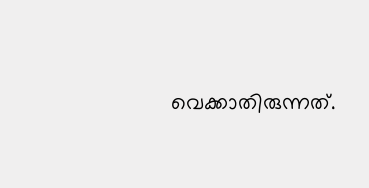വെക്കാതിരുന്നത്.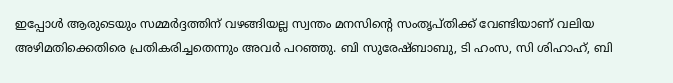ഇപ്പോള്‍ ആരുടെയും സമ്മര്‍ദ്ദത്തിന് വഴങ്ങിയല്ല സ്വന്തം മനസിന്റെ സംതൃപ്തിക്ക് വേണ്ടിയാണ് വലിയ അഴിമതിക്കെതിരെ പ്രതികരിച്ചതെന്നും അവര്‍ പറഞ്ഞു. ബി സുരേഷ്ബാബു, ടി ഹംസ, സി ശിഹാഹ്, ബി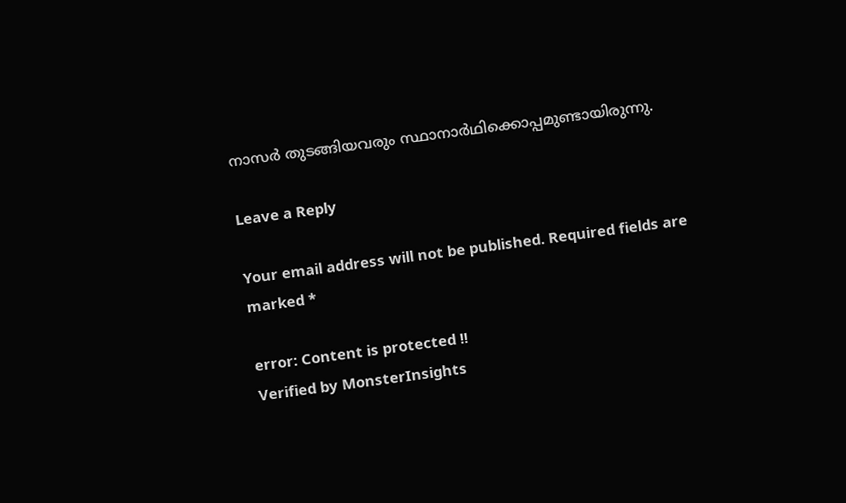നാസര്‍ തുടങ്ങിയവരും സ്ഥാനാര്‍ഥിക്കൊപ്പമുണ്ടായിരുന്നു.

Leave a Reply

Your email address will not be published. Required fields are marked *

error: Content is protected !!
Verified by MonsterInsights